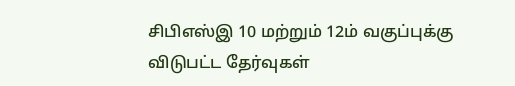சிபிஎஸ்இ 10 மற்றும் 12ம் வகுப்புக்கு விடுபட்ட தேர்வுகள்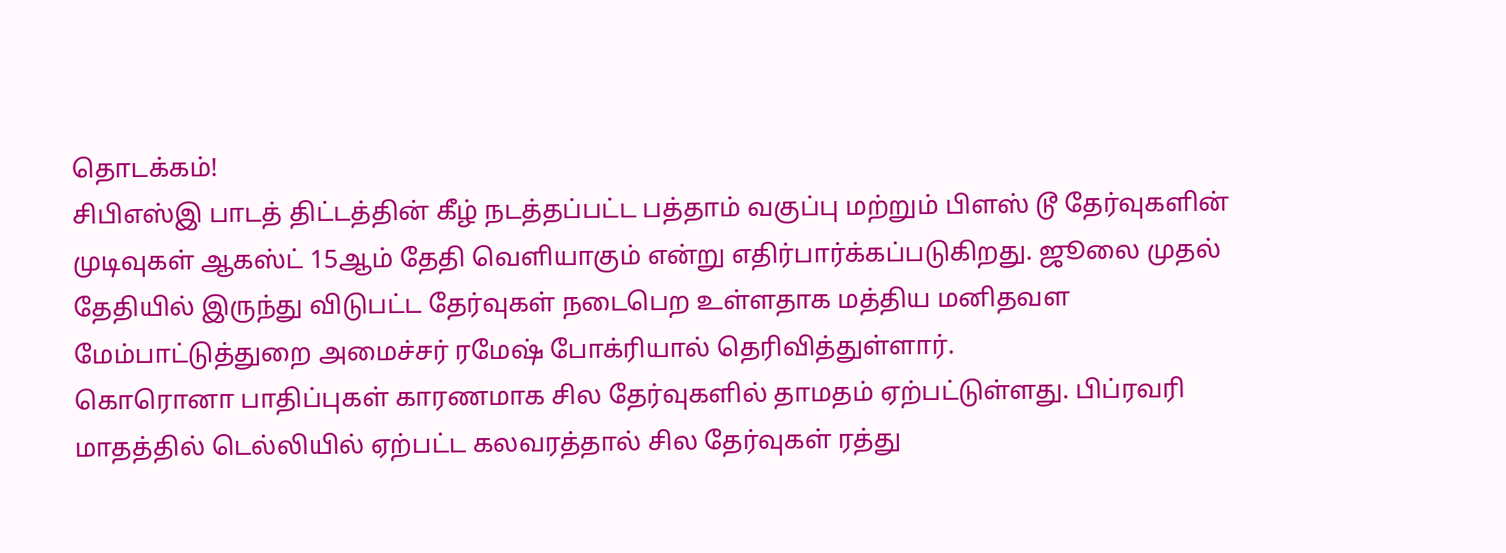தொடக்கம்!
சிபிஎஸ்இ பாடத் திட்டத்தின் கீழ் நடத்தப்பட்ட பத்தாம் வகுப்பு மற்றும் பிளஸ் டூ தேர்வுகளின் முடிவுகள் ஆகஸ்ட் 15ஆம் தேதி வெளியாகும் என்று எதிர்பார்க்கப்படுகிறது. ஜூலை முதல் தேதியில் இருந்து விடுபட்ட தேர்வுகள் நடைபெற உள்ளதாக மத்திய மனிதவள மேம்பாட்டுத்துறை அமைச்சர் ரமேஷ் போக்ரியால் தெரிவித்துள்ளார்.
கொரொனா பாதிப்புகள் காரணமாக சில தேர்வுகளில் தாமதம் ஏற்பட்டுள்ளது. பிப்ரவரி மாதத்தில் டெல்லியில் ஏற்பட்ட கலவரத்தால் சில தேர்வுகள் ரத்து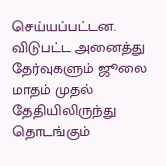செய்யப்பட்டன. விடுபட்ட அனைத்து தேர்வுகளும் ஜூலை மாதம் முதல் தேதியிலிருந்து தொடங்கும்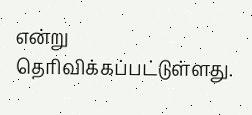என்று தெரிவிக்கப்பட்டுள்ளது.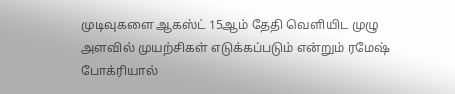முடிவுகளை ஆகஸ்ட் 15ஆம் தேதி வெளியிட முழு அளவில் முயற்சிகள் எடுக்கப்படும் என்றும் ரமேஷ் போக்ரியால்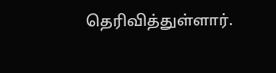தெரிவித்துள்ளார்.